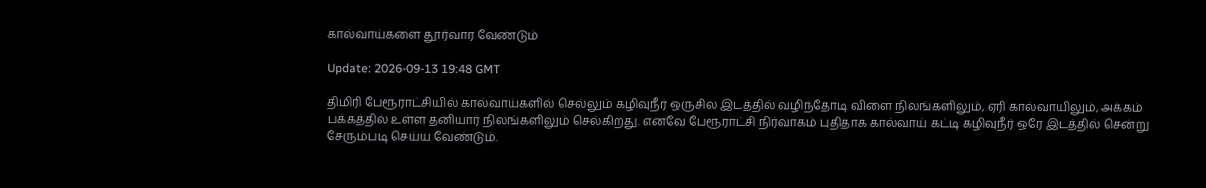கால்வாய்களை தூர்வார வேண்டும்

Update: 2026-09-13 19:48 GMT

திமிரி பேரூராட்சியில் கால்வாய்களில் செல்லும் கழிவுநீர் ஒருசில இடத்தில் வழிந்தோடி விளை நிலங்களிலும், ஏரி கால்வாயிலும், அக்கம் பக்கத்தில் உள்ள தனியார் நிலங்களிலும் செல்கிறது. எனவே பேரூராட்சி நிர்வாகம் புதிதாக கால்வாய் கட்டி கழிவுநீர் ஒரே இடத்தில் சென்று சேரும்படி செய்ய வேண்டும்.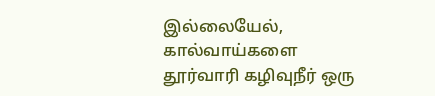இல்லையேல், கால்வாய்களை தூர்வாரி கழிவுநீர் ஒரு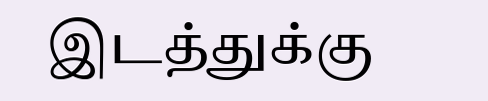இடத்துக்கு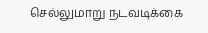செல்லுமாறு நடவடிக்கை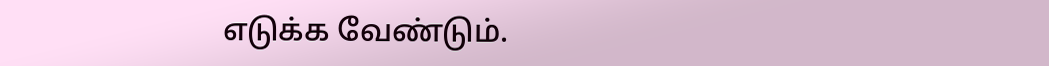எடுக்க வேண்டும்.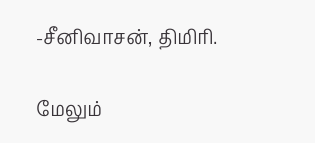-சீனிவாசன், திமிரி.

மேலும்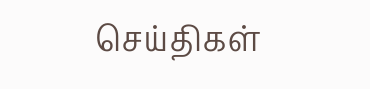செய்திகள்